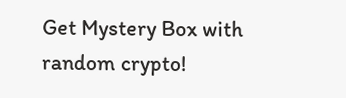Get Mystery Box with random crypto!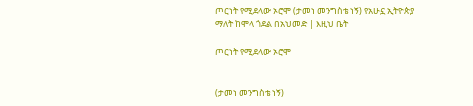ጦርነት የሚደላው ኦሮሞ (ታመነ መንግስቴ ነኝ) የአሁኗ ኢትዮጵያ ማለት ከሞላ ጎደል በአህመድ | እዚህ ቤት

ጦርነት የሚደላው ኦሮሞ


(ታመነ መንግስቴ ነኝ)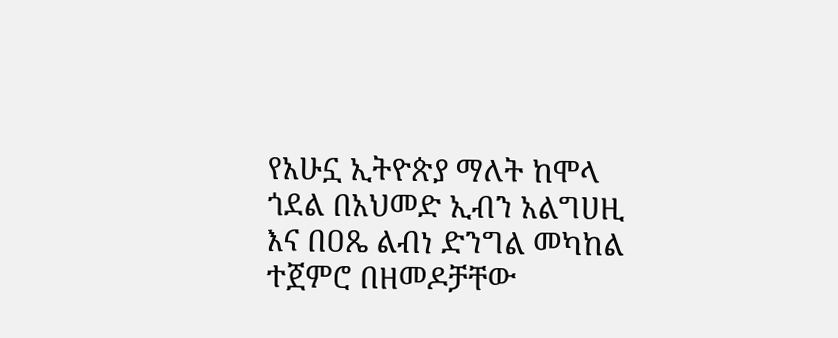የአሁኗ ኢትዮጵያ ማለት ከሞላ ጎደል በአህመድ ኢብን አልግሀዚ እና በዐጼ ልብነ ድንግል መካከል ተጀምሮ በዘመዶቻቸው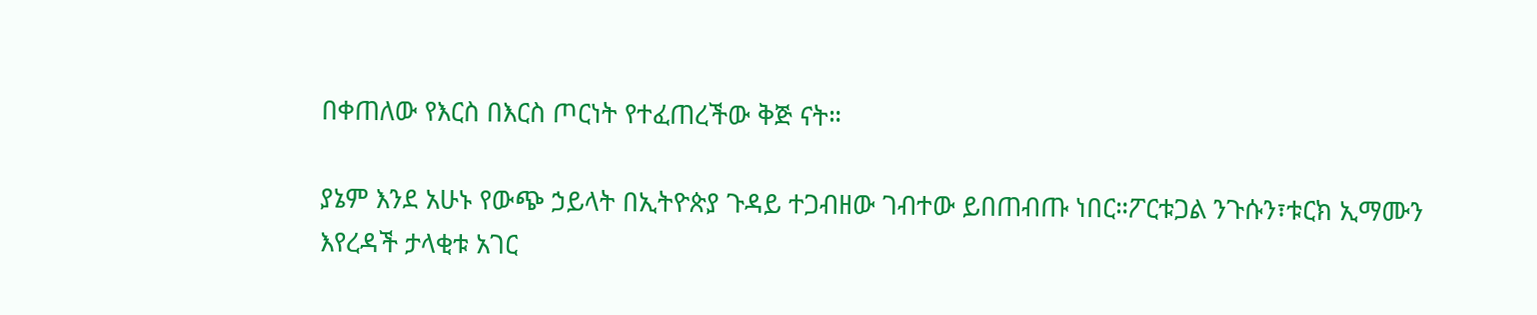በቀጠለው የእርስ በእርስ ጦርነት የተፈጠረችው ቅጅ ናት።

ያኔም እንደ አሁኑ የውጭ ኃይላት በኢትዮጵያ ጉዳይ ተጋብዘው ገብተው ይበጠብጡ ነበር።ፖርቱጋል ንጉሱን፣ቱርክ ኢማሙን እየረዳች ታላቂቱ አገር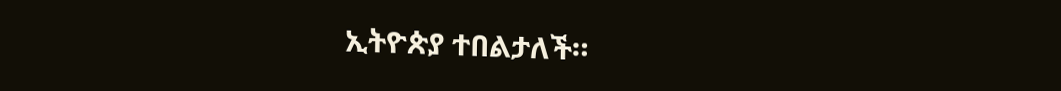ኢትዮጵያ ተበልታለች።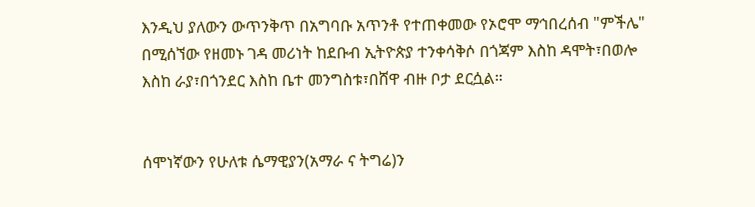እንዲህ ያለውን ውጥንቅጥ በአግባቡ አጥንቶ የተጠቀመው የኦሮሞ ማኅበረሰብ "ምችሌ" በሚሰኘው የዘመኑ ገዳ መሪነት ከደቡብ ኢትዮጵያ ተንቀሳቅሶ በጎጃም እስከ ዳሞት፣በወሎ እስከ ራያ፣በጎንደር እስከ ቤተ መንግስቱ፣በሸዋ ብዙ ቦታ ደርሷል።


ሰሞነኛውን የሁለቱ ሴማዊያን(አማራ ና ትግሬ)ን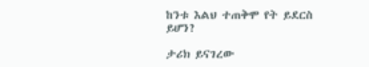ከንቱ እልህ ተጠቅሞ የት ይደርስ ይሆን?

ታሪክ ይናገረው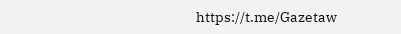https://t.me/Gazetaw